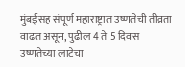मुंबईसह संपूर्ण महाराष्ट्रात उष्णतेची तीव्रता वाढत असून, पुढील 4 ते 5 दिवस उष्णतेच्या लाटेचा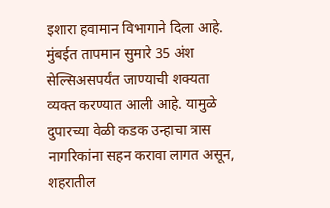इशारा हवामान विभागाने दिला आहे. मुंबईत तापमान सुमारे 35 अंश सेल्सिअसपर्यंत जाण्याची शक्यता व्यक्त करण्यात आली आहे. यामुळे दुपारच्या वेळी कडक उन्हाचा त्रास नागरिकांना सहन करावा लागत असून, शहरातील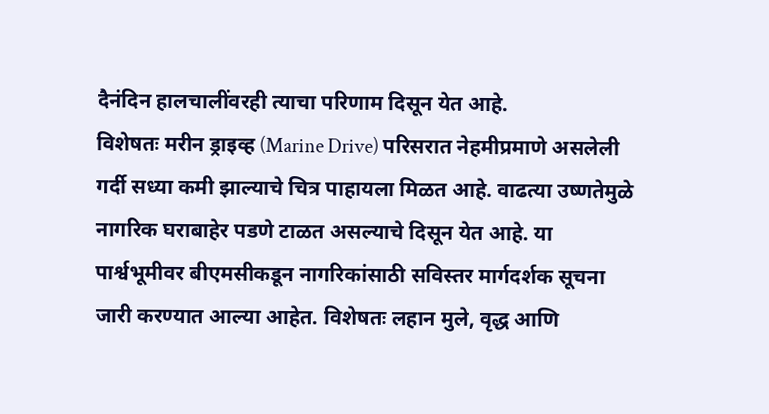दैनंदिन हालचालींवरही त्याचा परिणाम दिसून येत आहे.
विशेषतः मरीन ड्राइव्ह (Marine Drive) परिसरात नेहमीप्रमाणे असलेली गर्दी सध्या कमी झाल्याचे चित्र पाहायला मिळत आहे. वाढत्या उष्णतेमुळे नागरिक घराबाहेर पडणे टाळत असल्याचे दिसून येत आहे. या पार्श्वभूमीवर बीएमसीकडून नागरिकांसाठी सविस्तर मार्गदर्शक सूचना जारी करण्यात आल्या आहेत. विशेषतः लहान मुले, वृद्ध आणि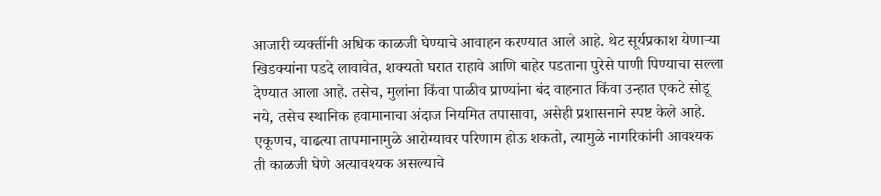आजारी व्यक्तींनी अधिक काळजी घेण्याचे आवाहन करण्यात आले आहे. थेट सूर्यप्रकाश येणाऱ्या खिडक्यांना पडदे लावावेत, शक्यतो घरात राहावे आणि बाहेर पडताना पुरेसे पाणी पिण्याचा सल्ला देण्यात आला आहे. तसेच, मुलांना किंवा पाळीव प्राण्यांना बंद वाहनात किंवा उन्हात एकटे सोडू नये, तसेच स्थानिक हवामानाचा अंदाज नियमित तपासावा, असेही प्रशासनाने स्पष्ट केले आहे. एकूणच, वाढत्या तापमानामुळे आरोग्यावर परिणाम होऊ शकतो, त्यामुळे नागरिकांनी आवश्यक ती काळजी घेणे अत्यावश्यक असल्याचे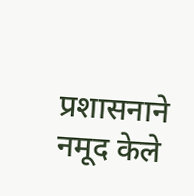प्रशासनाने नमूद केले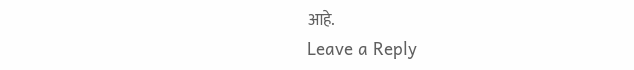आहे.
Leave a Reply